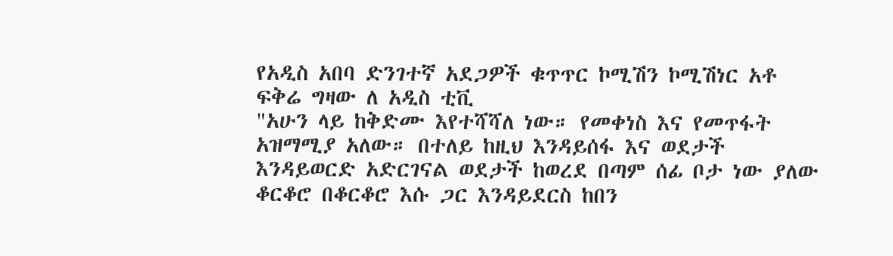የአዲስ አበባ ድንገተኛ አደጋዎች ቁጥጥር ኮሚሽን ኮሚሽነር አቶ ፍቅሬ ግዛው ለ አዲስ ቲቪ
"አሁን ላይ ከቅድሙ እየተሻሻለ ነው። የመቀነስ እና የመጥፋት አዝማሚያ አለው። በተለይ ከዚህ እንዳይሰፋ እና ወደታች እንዳይወርድ አድርገናል ወደታች ከወረደ በጣም ሰፊ ቦታ ነው ያለው ቆርቆሮ በቆርቆሮ እሱ ጋር እንዳይደርስ ከበን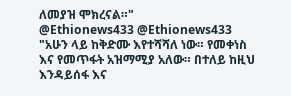ለመያዝ ሞክረናል።"
@Ethionews433 @Ethionews433
"አሁን ላይ ከቅድሙ እየተሻሻለ ነው። የመቀነስ እና የመጥፋት አዝማሚያ አለው። በተለይ ከዚህ እንዳይሰፋ እና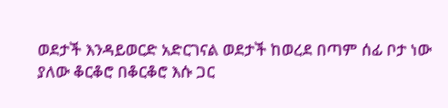ወደታች እንዳይወርድ አድርገናል ወደታች ከወረደ በጣም ሰፊ ቦታ ነው ያለው ቆርቆሮ በቆርቆሮ እሱ ጋር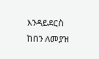እንዳይደርስ ከበን ለመያዝ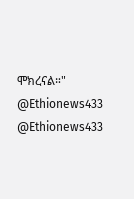ሞክረናል።"
@Ethionews433 @Ethionews433